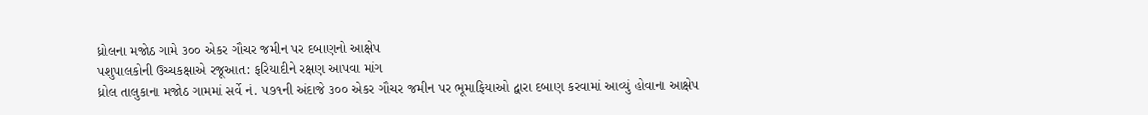ધ્રોલના મજોઠ ગામે ૩૦૦ એકર ગૌચર જમીન પર દબાણનો આક્ષેપ
પશુપાલકોની ઉચ્ચકક્ષાએ રજૂઆત: ફરિયાદીને રક્ષણ આપવા માંગ
ધ્રોલ તાલુકાના મજોઠ ગામમાં સર્વે નં. ૫૭૧ની અંદાજે ૩૦૦ એકર ગૌચર જમીન પર ભૂમાફિયાઓ દ્વારા દબાણ કરવામાં આવ્યું હોવાના આક્ષેપ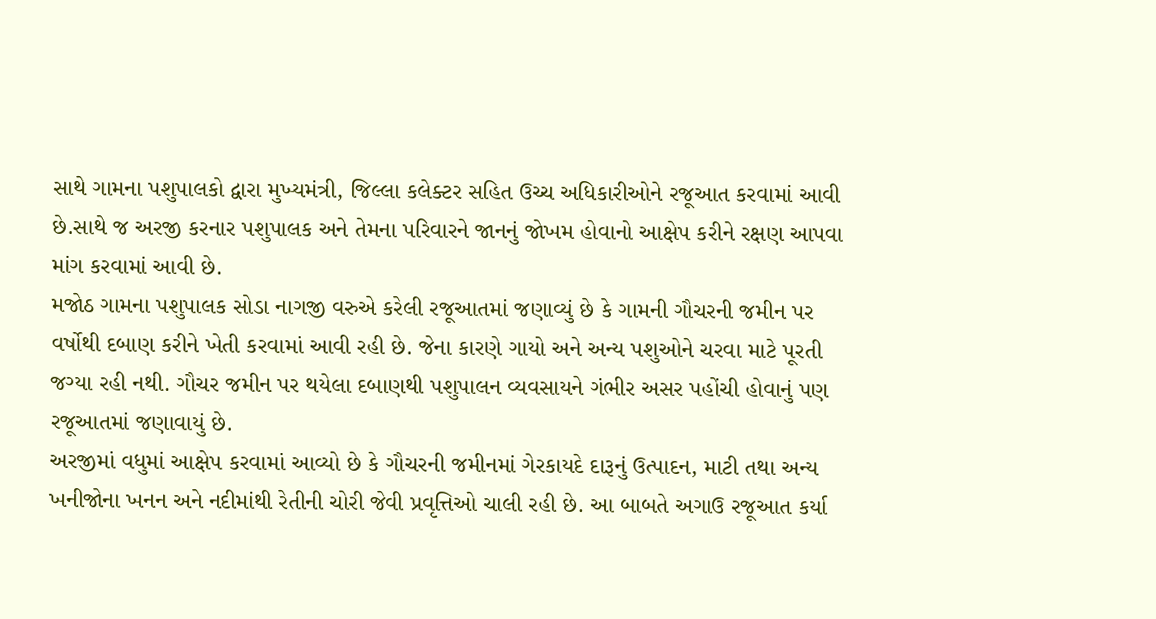સાથે ગામના પશુપાલકો દ્વારા મુખ્યમંત્રી, જિલ્લા કલેક્ટર સહિત ઉચ્ચ અધિકારીઓને રજૂઆત કરવામાં આવી છે.સાથે જ અરજી કરનાર પશુપાલક અને તેમના પરિવારને જાનનું જોખમ હોવાનો આક્ષેપ કરીને રક્ષણ આપવા માંગ કરવામાં આવી છે.
મજોઠ ગામના પશુપાલક સોડા નાગજી વરુએ કરેલી રજૂઆતમાં જણાવ્યું છે કે ગામની ગૌચરની જમીન પર વર્ષોથી દબાણ કરીને ખેતી કરવામાં આવી રહી છે. જેના કારણે ગાયો અને અન્ય પશુઓને ચરવા માટે પૂરતી જગ્યા રહી નથી. ગૌચર જમીન પર થયેલા દબાણથી પશુપાલન વ્યવસાયને ગંભીર અસર પહોંચી હોવાનું પણ રજૂઆતમાં જણાવાયું છે.
અરજીમાં વધુમાં આક્ષેપ કરવામાં આવ્યો છે કે ગૌચરની જમીનમાં ગેરકાયદે દારૂનું ઉત્પાદન, માટી તથા અન્ય ખનીજોના ખનન અને નદીમાંથી રેતીની ચોરી જેવી પ્રવૃત્તિઓ ચાલી રહી છે. આ બાબતે અગાઉ રજૂઆત કર્યા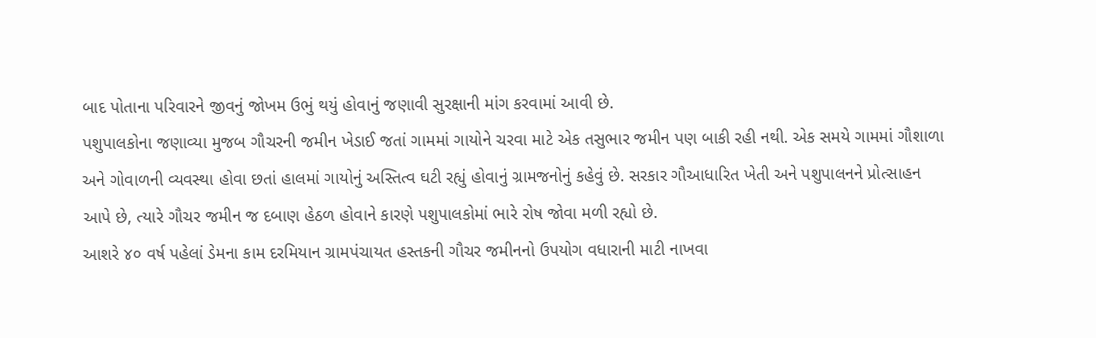બાદ પોતાના પરિવારને જીવનું જોખમ ઉભું થયું હોવાનું જણાવી સુરક્ષાની માંગ કરવામાં આવી છે.
પશુપાલકોના જણાવ્યા મુજબ ગૌચરની જમીન ખેડાઈ જતાં ગામમાં ગાયોને ચરવા માટે એક તસુભાર જમીન પણ બાકી રહી નથી. એક સમયે ગામમાં ગૌશાળા અને ગોવાળની વ્યવસ્થા હોવા છતાં હાલમાં ગાયોનું અસ્તિત્વ ઘટી રહ્યું હોવાનું ગ્રામજનોનું કહેવું છે. સરકાર ગૌઆધારિત ખેતી અને પશુપાલનને પ્રોત્સાહન આપે છે, ત્યારે ગૌચર જમીન જ દબાણ હેઠળ હોવાને કારણે પશુપાલકોમાં ભારે રોષ જોવા મળી રહ્યો છે.
આશરે ૪૦ વર્ષ પહેલાં ડેમના કામ દરમિયાન ગ્રામપંચાયત હસ્તકની ગૌચર જમીનનો ઉપયોગ વધારાની માટી નાખવા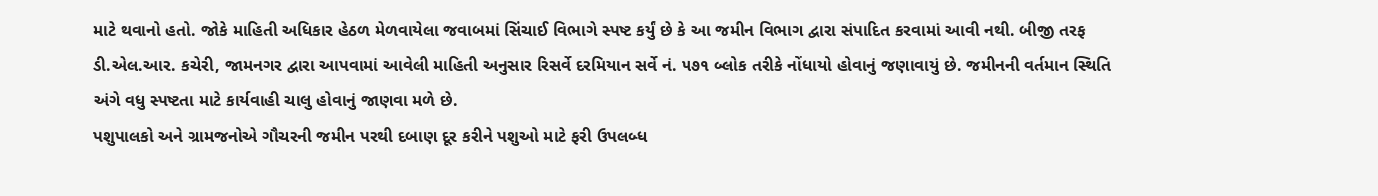માટે થવાનો હતો. જોકે માહિતી અધિકાર હેઠળ મેળવાયેલા જવાબમાં સિંચાઈ વિભાગે સ્પષ્ટ કર્યું છે કે આ જમીન વિભાગ દ્વારા સંપાદિત કરવામાં આવી નથી. બીજી તરફ ડી.એલ.આર. કચેરી, જામનગર દ્વારા આપવામાં આવેલી માહિતી અનુસાર રિસર્વે દરમિયાન સર્વે નં. ૫૭૧ બ્લોક તરીકે નોંધાયો હોવાનું જણાવાયું છે. જમીનની વર્તમાન સ્થિતિ અંગે વધુ સ્પષ્ટતા માટે કાર્યવાહી ચાલુ હોવાનું જાણવા મળે છે.
પશુપાલકો અને ગ્રામજનોએ ગૌચરની જમીન પરથી દબાણ દૂર કરીને પશુઓ માટે ફરી ઉપલબ્ધ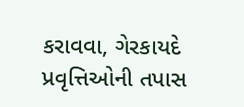કરાવવા, ગેરકાયદે પ્રવૃત્તિઓની તપાસ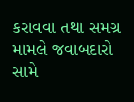કરાવવા તથા સમગ્ર મામલે જવાબદારો સામે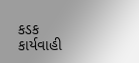કડક કાર્યવાહી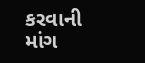કરવાની માંગ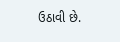ઉઠાવી છે.